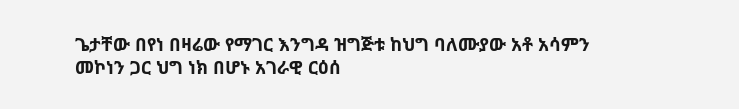ጌታቸው በየነ በዛሬው የማገር እንግዳ ዝግጅቱ ከህግ ባለሙያው አቶ አሳምን መኮነን ጋር ህግ ነክ በሆኑ አገራዊ ርዕሰ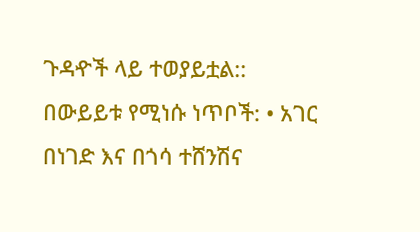ጉዳዯች ላይ ተወያይቷል:: በውይይቱ የሚነሱ ነጥቦች: • አገር በነገድ እና በጎሳ ተሸንሽና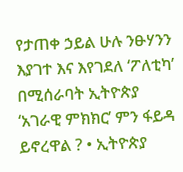የታጠቀ ኃይል ሁሉ ንፁሃንን እያገተ እና እየገደለ ‘ፖለቲካ’ በሚሰራባት ኢትዮጵያ ‘አገራዊ ምክክር’ ምን ፋይዳ ይኖረዋል ? • ኢትዮጵያ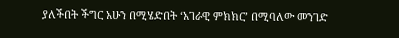ያለችበት ችግር አሁን በሚሄድበት ‘አገራዊ ምክክር’ በሚባለው መንገድ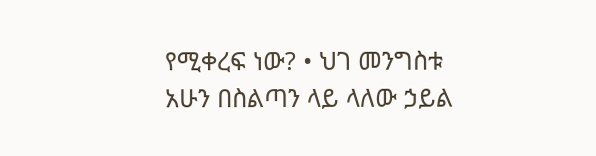የሚቀረፍ ነው? • ህገ መንግስቱ አሁን በስልጣን ላይ ላለው ኃይል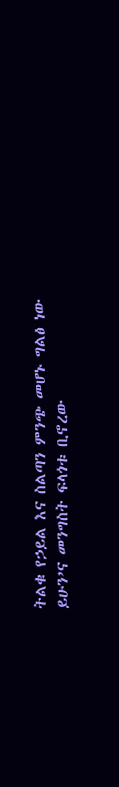ትልቁ የኃይል እና ስልጣን ምንጭ መሆኑ ግልፅ ነው ይሁን’ና መንግስት ፍላጎቱ ቢኖረው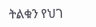ትልቁን የህገ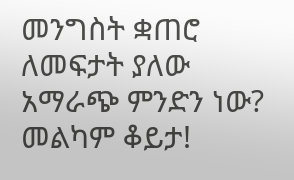መንግስት ቋጠሮ ለመፍታት ያለው አማራጭ ምንድን ነው?
መልካም ቆይታ!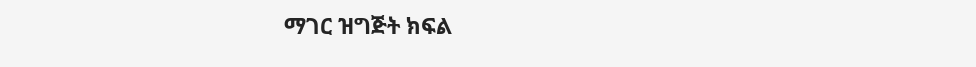ማገር ዝግጅት ክፍል